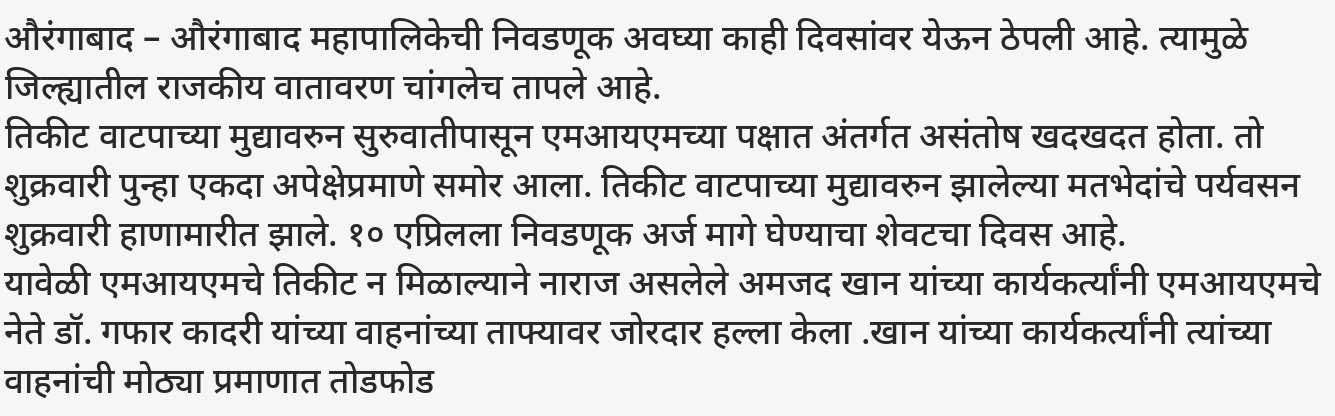औरंगाबाद – औरंगाबाद महापालिकेची निवडणूक अवघ्या काही दिवसांवर येऊन ठेपली आहे. त्यामुळे जिल्ह्यातील राजकीय वातावरण चांगलेच तापले आहे.
तिकीट वाटपाच्या मुद्यावरुन सुरुवातीपासून एमआयएमच्या पक्षात अंतर्गत असंतोष खदखदत होता. तो शुक्रवारी पुन्हा एकदा अपेक्षेप्रमाणे समोर आला. तिकीट वाटपाच्या मुद्यावरुन झालेल्या मतभेदांचे पर्यवसन शुक्रवारी हाणामारीत झाले. १० एप्रिलला निवडणूक अर्ज मागे घेण्याचा शेवटचा दिवस आहे.
यावेळी एमआयएमचे तिकीट न मिळाल्याने नाराज असलेले अमजद खान यांच्या कार्यकर्त्यांनी एमआयएमचे नेते डॉ. गफार कादरी यांच्या वाहनांच्या ताफ्यावर जोरदार हल्ला केला .खान यांच्या कार्यकर्त्यांनी त्यांच्या वाहनांची मोठ्या प्रमाणात तोडफोड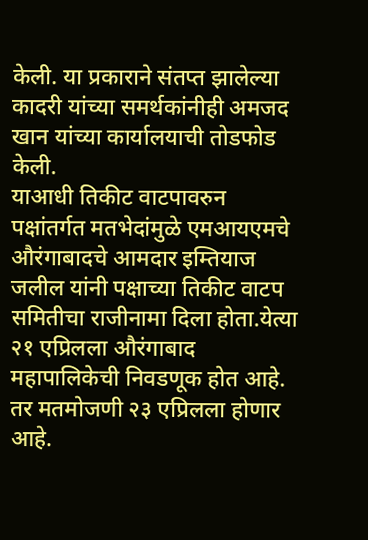केली. या प्रकाराने संतप्त झालेल्या कादरी यांच्या समर्थकांनीही अमजद खान यांच्या कार्यालयाची तोडफोड केली.
याआधी तिकीट वाटपावरुन पक्षांतर्गत मतभेदांमुळे एमआयएमचे औरंगाबादचे आमदार इम्तियाज जलील यांनी पक्षाच्या तिकीट वाटप समितीचा राजीनामा दिला होता.येत्या २१ एप्रिलला औरंगाबाद महापालिकेची निवडणूक होत आहे. तर मतमोजणी २३ एप्रिलला होणार आहे.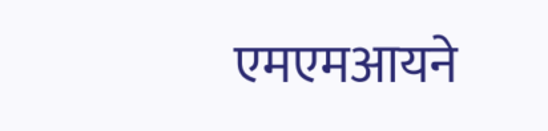एमएमआयने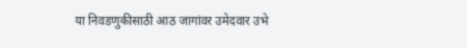या निवडणुकीसाठी आठ जागांवर उमेदवार उभे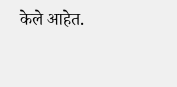केले आहेत.